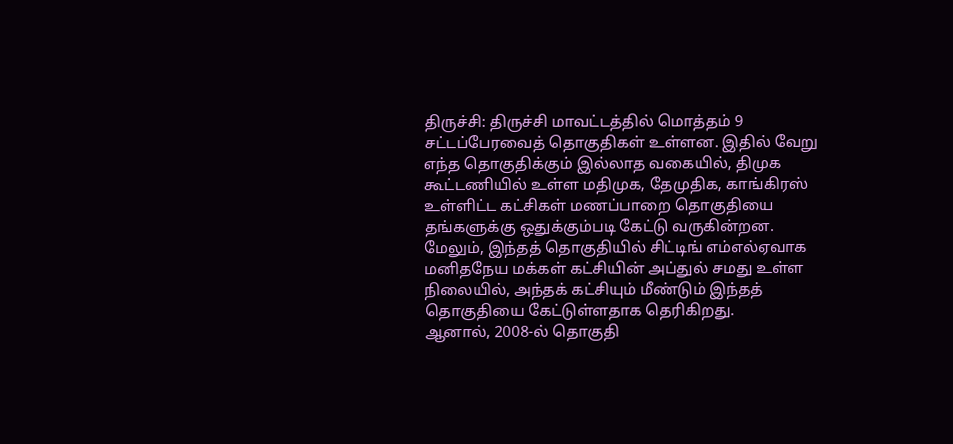திருச்சி: திருச்சி மாவட்டத்தில் மொத்தம் 9 சட்டப்பேரவைத் தொகுதிகள் உள்ளன. இதில் வேறு எந்த தொகுதிக்கும் இல்லாத வகையில், திமுக கூட்டணியில் உள்ள மதிமுக, தேமுதிக, காங்கிரஸ் உள்ளிட்ட கட்சிகள் மணப்பாறை தொகுதியை தங்களுக்கு ஒதுக்கும்படி கேட்டு வருகின்றன.
மேலும், இந்தத் தொகுதியில் சிட்டிங் எம்எல்ஏவாக மனிதநேய மக்கள் கட்சியின் அப்துல் சமது உள்ள நிலையில், அந்தக் கட்சியும் மீண்டும் இந்தத் தொகுதியை கேட்டுள்ளதாக தெரிகிறது.
ஆனால், 2008-ல் தொகுதி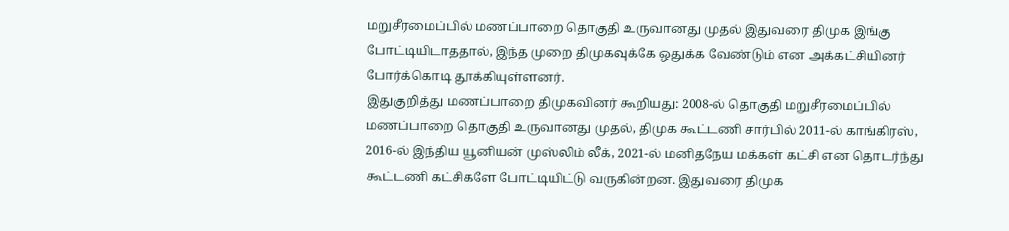மறுசீரமைப்பில் மணப்பாறை தொகுதி உருவானது முதல் இதுவரை திமுக இங்கு போட்டியிடாததால், இந்த முறை திமுகவுக்கே ஒதுக்க வேண்டும் என அக்கட்சியினர் போர்க்கொடி தூக்கியுள்ளனர்.
இதுகுறித்து மணப்பாறை திமுகவினர் கூறியது: 2008-ல் தொகுதி மறுசீரமைப்பில் மணப்பாறை தொகுதி உருவானது முதல், திமுக கூட்டணி சார்பில் 2011-ல் காங்கிரஸ், 2016-ல் இந்திய யூனியன் முஸ்லிம் லீக், 2021-ல் மனிதநேய மக்கள் கட்சி என தொடர்ந்து கூட்டணி கட்சிகளே போட்டியிட்டு வருகின்றன. இதுவரை திமுக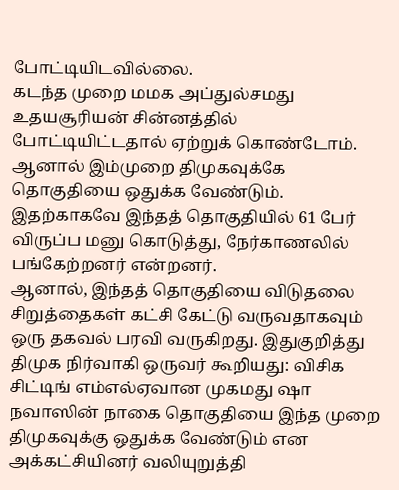போட்டியிடவில்லை.
கடந்த முறை மமக அப்துல்சமது உதயசூரியன் சின்னத்தில் போட்டியிட்டதால் ஏற்றுக் கொண்டோம். ஆனால் இம்முறை திமுகவுக்கே தொகுதியை ஒதுக்க வேண்டும். இதற்காகவே இந்தத் தொகுதியில் 61 பேர் விருப்ப மனு கொடுத்து, நேர்காணலில் பங்கேற்றனர் என்றனர்.
ஆனால், இந்தத் தொகுதியை விடுதலை சிறுத்தைகள் கட்சி கேட்டு வருவதாகவும் ஒரு தகவல் பரவி வருகிறது. இதுகுறித்து திமுக நிர்வாகி ஒருவர் கூறியது: விசிக சிட்டிங் எம்எல்ஏவான முகமது ஷா நவாஸின் நாகை தொகுதியை இந்த முறை திமுகவுக்கு ஒதுக்க வேண்டும் என அக்கட்சியினர் வலியுறுத்தி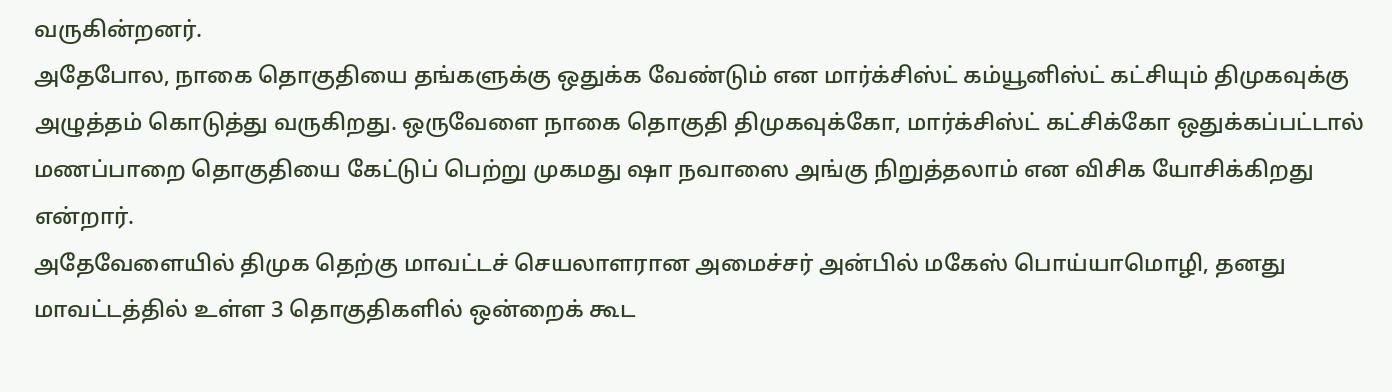வருகின்றனர்.
அதேபோல, நாகை தொகுதியை தங்களுக்கு ஒதுக்க வேண்டும் என மார்க்சிஸ்ட் கம்யூனிஸ்ட் கட்சியும் திமுகவுக்கு அழுத்தம் கொடுத்து வருகிறது. ஒருவேளை நாகை தொகுதி திமுகவுக்கோ, மார்க்சிஸ்ட் கட்சிக்கோ ஒதுக்கப்பட்டால் மணப்பாறை தொகுதியை கேட்டுப் பெற்று முகமது ஷா நவாஸை அங்கு நிறுத்தலாம் என விசிக யோசிக்கிறது என்றார்.
அதேவேளையில் திமுக தெற்கு மாவட்டச் செயலாளரான அமைச்சர் அன்பில் மகேஸ் பொய்யாமொழி, தனது மாவட்டத்தில் உள்ள 3 தொகுதிகளில் ஒன்றைக் கூட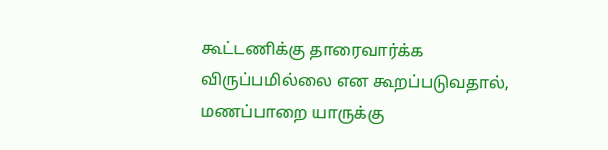கூட்டணிக்கு தாரைவார்க்க விருப்பமில்லை என கூறப்படுவதால், மணப்பாறை யாருக்கு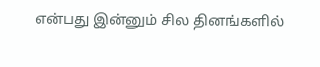என்பது இன்னும் சில தினங்களில்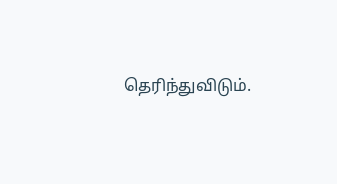தெரிந்துவிடும்.